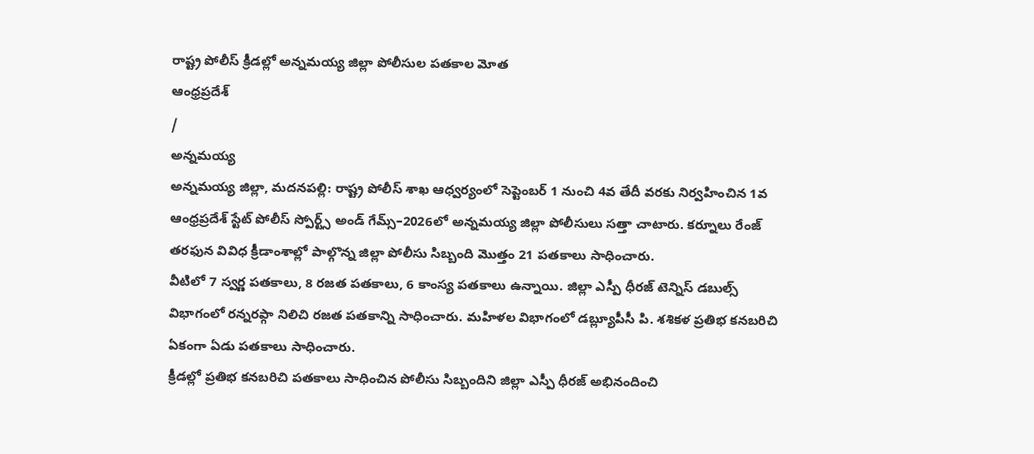రాష్ట్ర పోలీస్ క్రీడల్లో అన్నమయ్య జిల్లా పోలీసుల పతకాల మోత
ఆంధ్రప్రదేశ్
/
అన్నమయ్య
అన్నమయ్య జిల్లా, మదనపల్లి: రాష్ట్ర పోలీస్ శాఖ ఆధ్వర్యంలో సెప్టెంబర్ 1 నుంచి 4వ తేదీ వరకు నిర్వహించిన 1వ ఆంధ్రప్రదేశ్ స్టేట్ పోలీస్ స్పోర్ట్స్ అండ్ గేమ్స్–2026లో అన్నమయ్య జిల్లా పోలీసులు సత్తా చాటారు. కర్నూలు రేంజ్ తరఫున వివిధ క్రీడాంశాల్లో పాల్గొన్న జిల్లా పోలీసు సిబ్బంది మొత్తం 21 పతకాలు సాధించారు.
వీటిలో 7 స్వర్ణ పతకాలు, 8 రజత పతకాలు, 6 కాంస్య పతకాలు ఉన్నాయి. జిల్లా ఎస్పీ ధీరజ్ టెన్నిస్ డబుల్స్ విభాగంలో రన్నరప్గా నిలిచి రజత పతకాన్ని సాధించారు. మహిళల విభాగంలో డబ్ల్యూపీసీ పి. శశికళ ప్రతిభ కనబరిచి ఏకంగా ఏడు పతకాలు సాధించారు.
క్రీడల్లో ప్రతిభ కనబరిచి పతకాలు సాధించిన పోలీసు సిబ్బందిని జిల్లా ఎస్పీ ధీరజ్ అభినందించి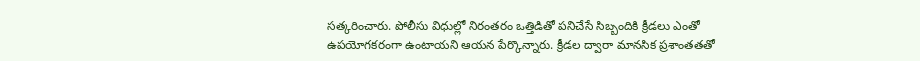సత్కరించారు. పోలీసు విధుల్లో నిరంతరం ఒత్తిడితో పనిచేసే సిబ్బందికి క్రీడలు ఎంతో ఉపయోగకరంగా ఉంటాయని ఆయన పేర్కొన్నారు. క్రీడల ద్వారా మానసిక ప్రశాంతతతో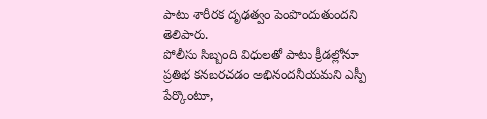పాటు శారీరక దృఢత్వం పెంపొందుతుందని తెలిపారు.
పోలీసు సిబ్బంది విధులతో పాటు క్రీడల్లోనూ ప్రతిభ కనబరచడం అభినందనీయమని ఎస్పీ పేర్కొంటూ,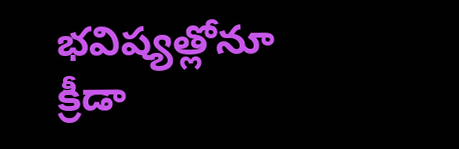భవిష్యత్లోనూ క్రీడా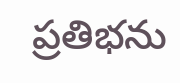ప్రతిభను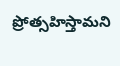ప్రోత్సహిస్తామని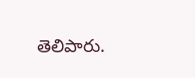తెలిపారు.